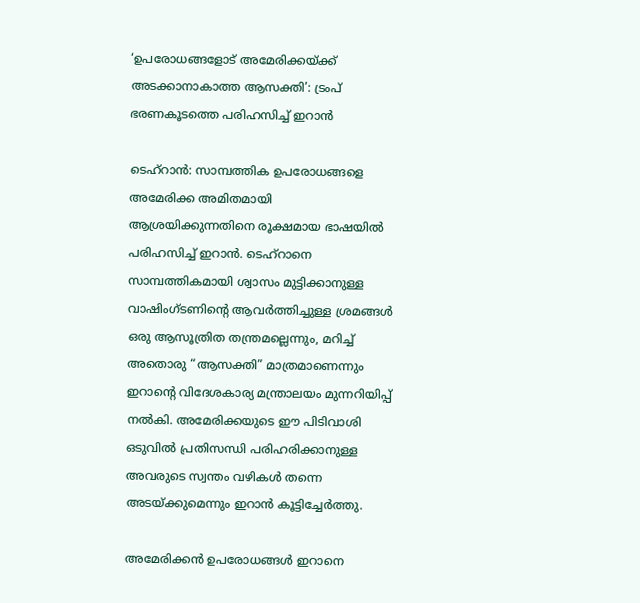‘ഉപരോധങ്ങളോട് അമേരിക്കയ്ക്ക് അടക്കാനാകാത്ത ആസക്തി’: ട്രംപ് ഭരണകൂടത്തെ പരിഹസിച്ച് ഇറാൻ

ടെഹ്‌റാൻ: സാമ്പത്തിക ഉപരോധങ്ങളെ അമേരിക്ക അമിതമായി ആശ്രയിക്കുന്നതിനെ രൂക്ഷമായ ഭാഷയിൽ പരിഹസിച്ച് ഇറാൻ. ടെഹ്‌റാനെ സാമ്പത്തികമായി ശ്വാസം മുട്ടിക്കാനുള്ള വാഷിംഗ്ടണിൻ്റെ ആവർത്തിച്ചുള്ള ശ്രമങ്ങൾ ഒരു ആസൂത്രിത തന്ത്രമല്ലെന്നും, മറിച്ച് അതൊരു “ആസക്തി” മാത്രമാണെന്നും ഇറാൻ്റെ വിദേശകാര്യ മന്ത്രാലയം മുന്നറിയിപ്പ് നൽകി. അമേരിക്കയുടെ ഈ പിടിവാശി ഒടുവിൽ പ്രതിസന്ധി പരിഹരിക്കാനുള്ള അവരുടെ സ്വന്തം വഴികൾ തന്നെ അടയ്ക്കുമെന്നും ഇറാൻ കൂട്ടിച്ചേർത്തു.

അമേരിക്കൻ ഉപരോധങ്ങൾ ഇറാനെ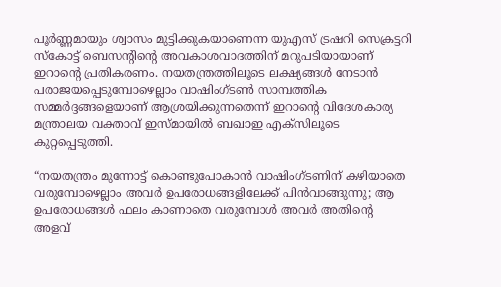പൂർണ്ണമായും ശ്വാസം മുട്ടിക്കുകയാണെന്ന യുഎസ് ട്രഷറി സെക്രട്ടറി സ്കോട്ട് ബെസൻ്റിൻ്റെ അവകാശവാദത്തിന് മറുപടിയായാണ് ഇറാൻ്റെ പ്രതികരണം. നയതന്ത്രത്തിലൂടെ ലക്ഷ്യങ്ങൾ നേടാൻ പരാജയപ്പെടുമ്പോഴെല്ലാം വാഷിംഗ്ടൺ സാമ്പത്തിക സമ്മർദ്ദങ്ങളെയാണ് ആശ്രയിക്കുന്നതെന്ന് ഇറാൻ്റെ വിദേശകാര്യ മന്ത്രാലയ വക്താവ് ഇസ്മായിൽ ബഖാഇ എക്സിലൂടെ കുറ്റപ്പെടുത്തി.

“നയതന്ത്രം മുന്നോട്ട് കൊണ്ടുപോകാൻ വാഷിംഗ്ടണിന് കഴിയാതെ വരുമ്പോഴെല്ലാം അവർ ഉപരോധങ്ങളിലേക്ക് പിൻവാങ്ങുന്നു; ആ ഉപരോധങ്ങൾ ഫലം കാണാതെ വരുമ്പോൾ അവർ അതിൻ്റെ അളവ്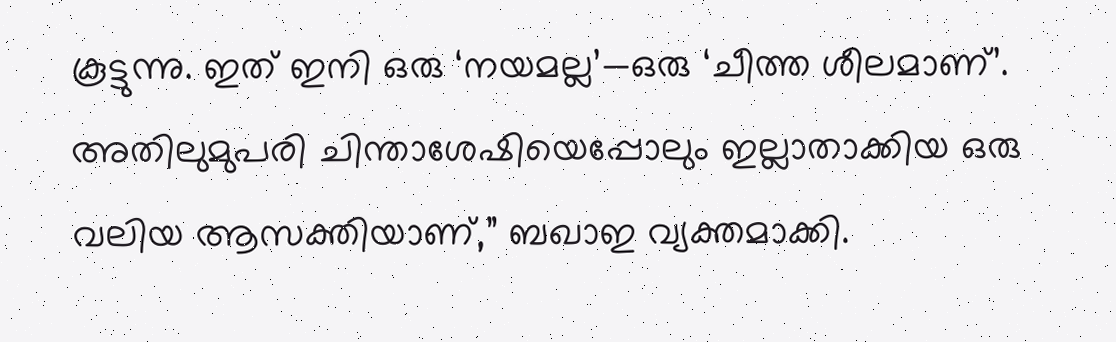കൂട്ടുന്നു. ഇത് ഇനി ഒരു ‘നയമല്ല’—ഒരു ‘ചീത്ത ശീലമാണ്’. അതിലുമുപരി ചിന്താശേഷിയെപ്പോലും ഇല്ലാതാക്കിയ ഒരു വലിയ ആസക്തിയാണ്,” ബഖാഇ വ്യക്തമാക്കി.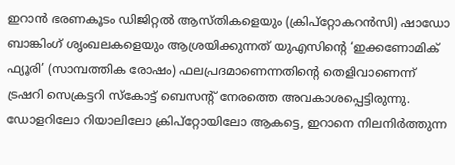ഇറാൻ ഭരണകൂടം ഡിജിറ്റൽ ആസ്തികളെയും (ക്രിപ്റ്റോകറൻസി) ഷാഡോ ബാങ്കിംഗ് ശൃംഖലകളെയും ആശ്രയിക്കുന്നത് യുഎസിൻ്റെ ‘ഇക്കണോമിക് ഫ്യൂരി’ (സാമ്പത്തിക രോഷം) ഫലപ്രദമാണെന്നതിൻ്റെ തെളിവാണെന്ന് ട്രഷറി സെക്രട്ടറി സ്കോട്ട് ബെസൻ്റ് നേരത്തെ അവകാശപ്പെട്ടിരുന്നു. ഡോളറിലോ റിയാലിലോ ക്രിപ്റ്റോയിലോ ആകട്ടെ, ഇറാനെ നിലനിർത്തുന്ന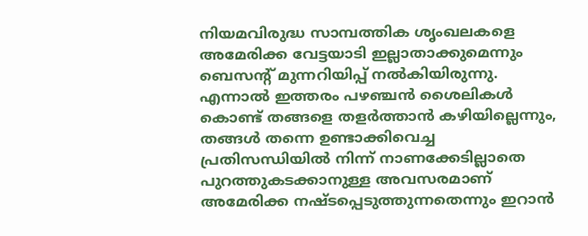നിയമവിരുദ്ധ സാമ്പത്തിക ശൃംഖലകളെ അമേരിക്ക വേട്ടയാടി ഇല്ലാതാക്കുമെന്നും ബെസൻ്റ് മുന്നറിയിപ്പ് നൽകിയിരുന്നു. എന്നാൽ ഇത്തരം പഴഞ്ചൻ ശൈലികൾ കൊണ്ട് തങ്ങളെ തളർത്താൻ കഴിയില്ലെന്നും, തങ്ങൾ തന്നെ ഉണ്ടാക്കിവെച്ച പ്രതിസന്ധിയിൽ നിന്ന് നാണക്കേടില്ലാതെ പുറത്തുകടക്കാനുള്ള അവസരമാണ് അമേരിക്ക നഷ്ടപ്പെടുത്തുന്നതെന്നും ഇറാൻ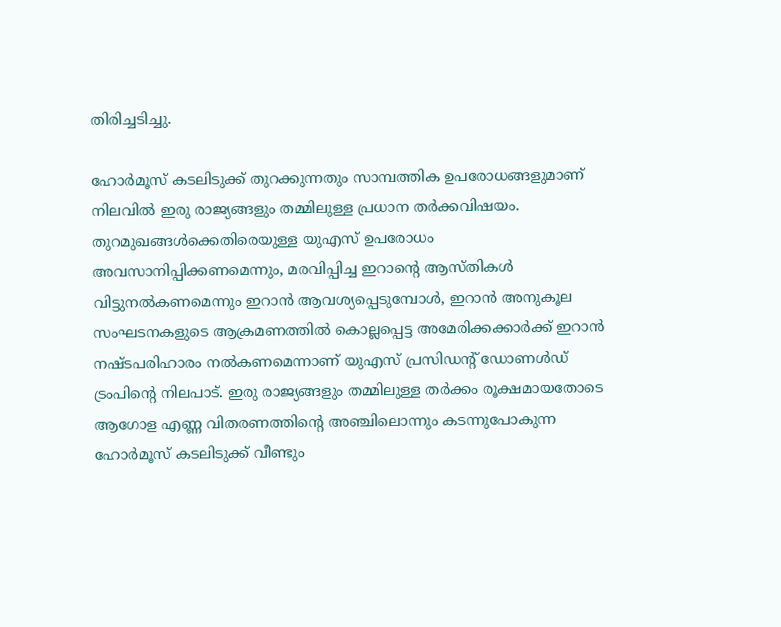തിരിച്ചടിച്ചു.

ഹോർമൂസ് കടലിടുക്ക് തുറക്കുന്നതും സാമ്പത്തിക ഉപരോധങ്ങളുമാണ് നിലവിൽ ഇരു രാജ്യങ്ങളും തമ്മിലുള്ള പ്രധാന തർക്കവിഷയം. തുറമുഖങ്ങൾക്കെതിരെയുള്ള യുഎസ് ഉപരോധം അവസാനിപ്പിക്കണമെന്നും, മരവിപ്പിച്ച ഇറാൻ്റെ ആസ്തികൾ വിട്ടുനൽകണമെന്നും ഇറാൻ ആവശ്യപ്പെടുമ്പോൾ, ഇറാൻ അനുകൂല സംഘടനകളുടെ ആക്രമണത്തിൽ കൊല്ലപ്പെട്ട അമേരിക്കക്കാർക്ക് ഇറാൻ നഷ്ടപരിഹാരം നൽകണമെന്നാണ് യുഎസ് പ്രസിഡൻ്റ് ഡോണൾഡ് ട്രംപിൻ്റെ നിലപാട്. ഇരു രാജ്യങ്ങളും തമ്മിലുള്ള തർക്കം രൂക്ഷമായതോടെ ആഗോള എണ്ണ വിതരണത്തിൻ്റെ അഞ്ചിലൊന്നും കടന്നുപോകുന്ന ഹോർമൂസ് കടലിടുക്ക് വീണ്ടും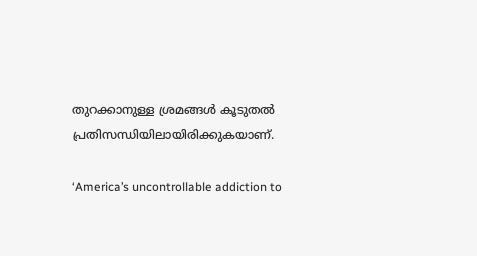തുറക്കാനുള്ള ശ്രമങ്ങൾ കൂടുതൽ പ്രതിസന്ധിയിലായിരിക്കുകയാണ്.

‘America’s uncontrollable addiction to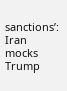sanctions’: Iran mocks Trump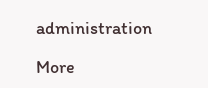administration

More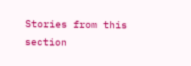Stories from this section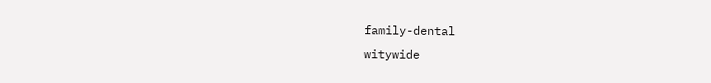family-dental
witywide